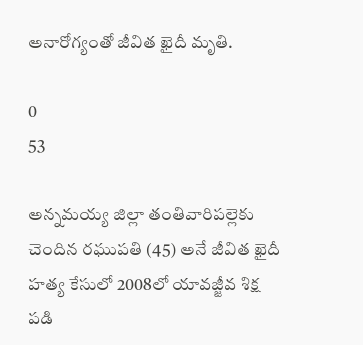అనారోగ్యంతో జీవిత ఖైదీ మృతి.

0
53

అన్నమయ్య జిల్లా తంతివారిపల్లెకు చెందిన రఘుపతి (45) అనే జీవిత ఖైదీ హత్య కేసులో 2008లో యావజ్జీవ శిక్ష పడి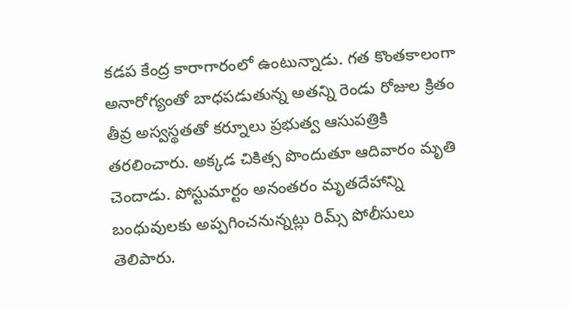కడప కేంద్ర కారాగారంలో ఉంటున్నాడు. గత కొంతకాలంగా అనారోగ్యంతో బాధపడుతున్న అతన్ని రెండు రోజుల క్రితం తీవ్ర అస్వస్థతతో కర్నూలు ప్రభుత్వ ఆసుపత్రికి తరలించారు. అక్కడ చికిత్స పొందుతూ ఆదివారం మృతి చెందాడు. పోస్టుమార్టం అనంతరం మృతదేహాన్ని బంధువులకు అప్పగించనున్నట్లు రిమ్స్ పోలీసులు తెలిపారు.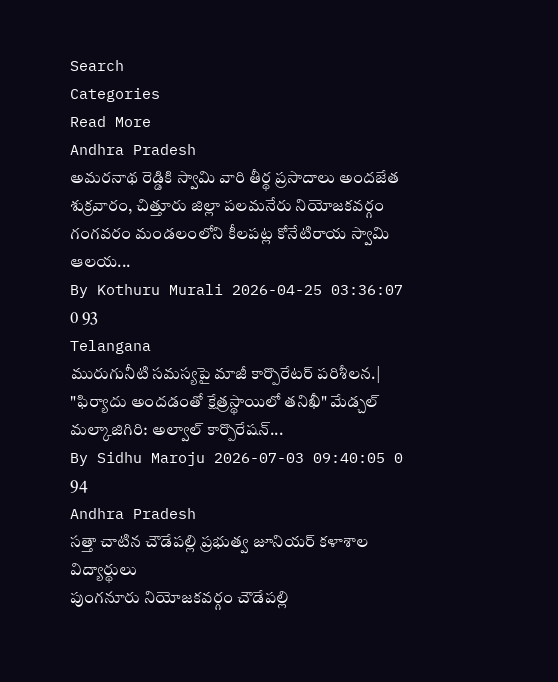Search
Categories
Read More
Andhra Pradesh
అమరనాథ రెడ్డికి స్వామి వారి తీర్థ ప్రసాదాలు అందజేత
శుక్రవారం, చిత్తూరు జిల్లా పలమనేరు నియోజకవర్గం గంగవరం మండలంలోని కీలపట్ల కోనేటిరాయ స్వామి ఆలయ...
By Kothuru Murali 2026-04-25 03:36:07 0 93
Telangana
మురుగునీటి సమస్యపై మాజీ కార్పొరేటర్ పరిశీలన.|
"ఫిర్యాదు అందడంతో క్షేత్రస్థాయిలో తనిఖీ" మేడ్చల్ మల్కాజిగిరి: అల్వాల్ కార్పొరేషన్...
By Sidhu Maroju 2026-07-03 09:40:05 0 94
Andhra Pradesh
సత్తా చాటిన చౌడేపల్లి ప్రభుత్వ జూనియర్ కళాశాల విద్యార్థులు
పుంగనూరు నియోజకవర్గం చౌడేపల్లి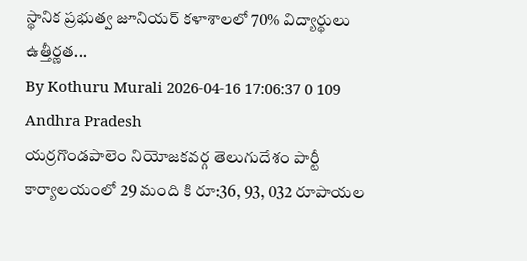స్థానిక ప్రభుత్వ జూనియర్ కళాశాలలో 70% విద్యార్థులు ఉత్తీర్ణత...
By Kothuru Murali 2026-04-16 17:06:37 0 109
Andhra Pradesh
యర్రగొండపాలెం నియోజకవర్గ తెలుగుదేశం పార్టీ కార్యాలయంలో 29 మంది కి రూ:36, 93, 032 రూపాయల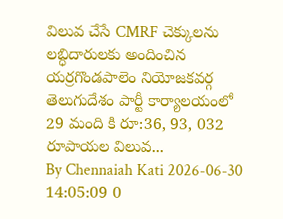విలువ చేసే CMRF చెక్కులను లబ్ధిదారులకు అందించిన
యర్రగొండపాలెం నియోజకవర్గ తెలుగుదేశం పార్టీ కార్యాలయంలో 29 మంది కి రూ:36, 93, 032 రూపాయల విలువ...
By Chennaiah Kati 2026-06-30 14:05:09 0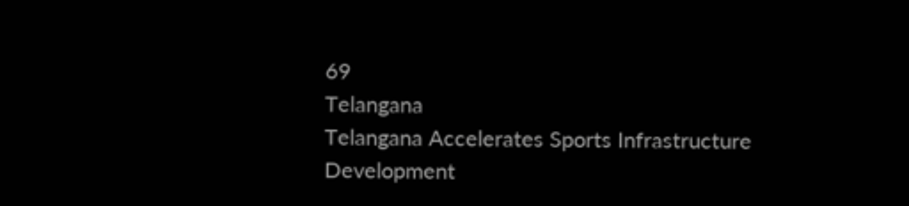69
Telangana
Telangana Accelerates Sports Infrastructure Development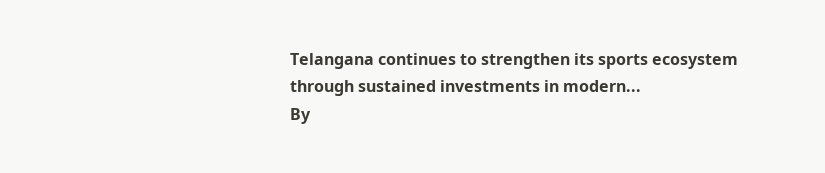Telangana continues to strengthen its sports ecosystem through sustained investments in modern...
By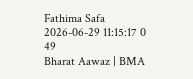Fathima Safa 2026-06-29 11:15:17 0 49
Bharat Aawaz | BMA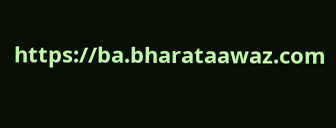https://ba.bharataawaz.com